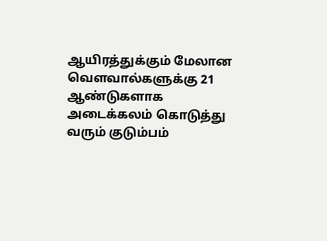ஆயிரத்துக்கும் மேலான வெளவால்களுக்கு 21 ஆண்டுகளாக அடைக்கலம் கொடுத்து வரும் குடும்பம்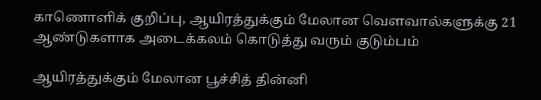காணொளிக் குறிப்பு, ஆயிரத்துக்கும் மேலான வெளவால்களுக்கு 21 ஆண்டுகளாக அடைக்கலம் கொடுத்து வரும் குடும்பம்

ஆயிரத்துக்கும் மேலான பூச்சித் தின்னி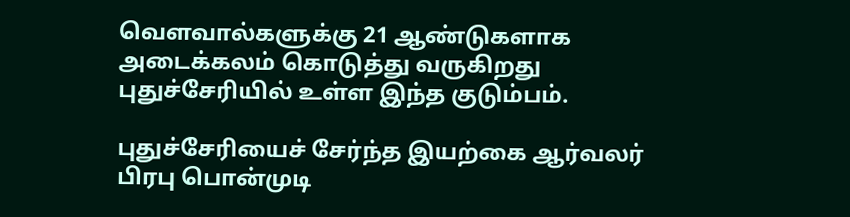வெளவால்களுக்கு 21 ஆண்டுகளாக அடைக்கலம் கொடுத்து வருகிறது புதுச்சேரியில் உள்ள இந்த குடும்பம்.

புதுச்சேரியைச் சேர்ந்த இயற்கை ஆர்வலர் பிரபு பொன்முடி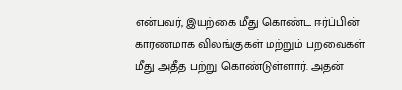என்பவர், இயற்கை மீது கொண்ட ஈர்ப்பின் காரணமாக விலங்குகள் மற்றும் பறவைகள் மீது அதீத பற்று கொண்டுள்ளார். அதன்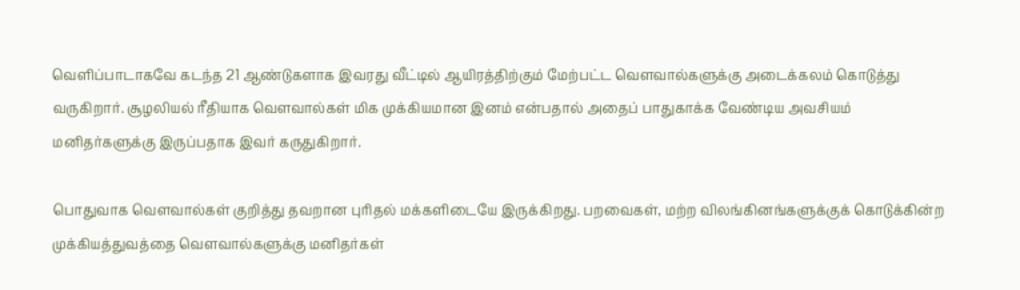வெளிப்பாடாகவே கடந்த 21 ஆண்டுகளாக இவரது வீட்டில் ஆயிரத்திற்கும் மேற்பட்ட வௌவால்களுக்கு அடைக்கலம் கொடுத்து வருகிறார். சூழலியல் ரீதியாக வௌவால்கள் மிக முக்கியமான இனம் என்பதால் அதைப் பாதுகாக்க வேண்டிய அவசியம் மனிதர்களுக்கு இருப்பதாக இவர் கருதுகிறார்.

பொதுவாக வௌவால்கள் குறித்து தவறான புரிதல் மக்களிடையே இருக்கிறது. பறவைகள், மற்ற விலங்கினங்களுக்குக் கொடுக்கின்ற முக்கியத்துவத்தை வௌவால்களுக்கு மனிதர்கள்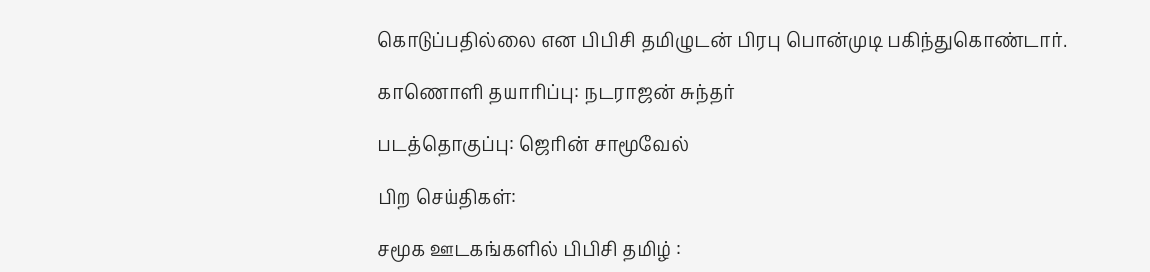கொடுப்பதில்லை என பிபிசி தமிழுடன் பிரபு பொன்முடி பகிந்துகொண்டார்.

காணொளி தயாரிப்பு: நடராஜன் சுந்தர்

படத்தொகுப்பு: ஜெரின் சாமூவேல்

பிற செய்திகள்:

சமூக ஊடகங்களில் பிபிசி தமிழ் :